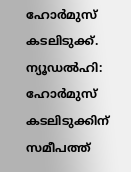ഹോർമുസ് കടലിടുക്ക്.
ന്യൂഡൽഹി: ഹോർമുസ് കടലിടുക്കിന് സമീപത്ത്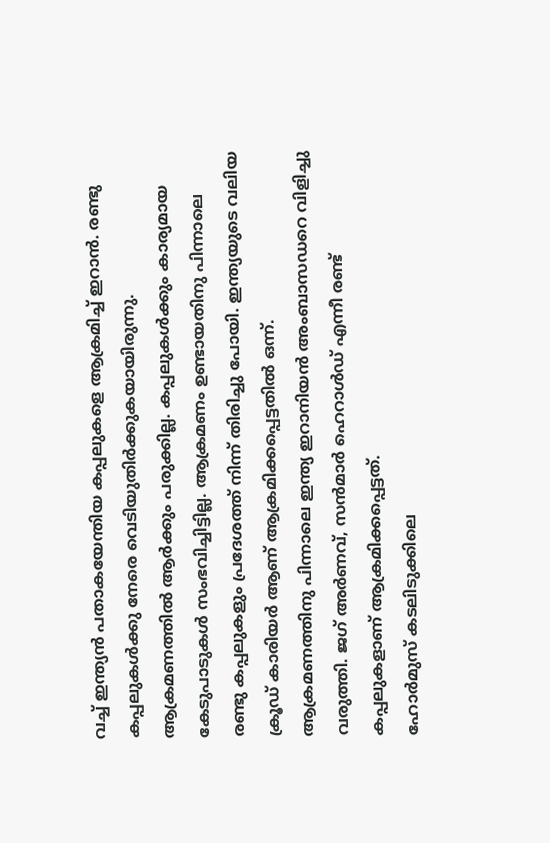വച്ച് ഇന്ത്യൻ പതാകയേന്തിയ കപ്പലുകളെ ആക്രമിച്ച് ഇറാൻ. രണ്ടു കപ്പലുകൾക്കു നേരെ വെടിയുതിർക്കുകയായിരുന്നു. ആക്രമണത്തിൽ ആർക്കും പരുക്കില്ല. കപ്പലുകൾക്കും കാര്യമായ കേടുപാടുകൾ സംഭവിച്ചിട്ടില്ല. ആക്രമണം ഉണ്ടായതിനു പിന്നാലെ രണ്ടു കപ്പലുകളും പ്രദേശത്ത് നിന്ന് തിരിച്ചു പോയി. ഇന്ത്യയുടെ വലിയ ക്രൂഡ് കാരിയർ ആണ് ആക്രമിക്കപ്പെട്ടതിൽ ഒന്ന്.
ആക്രമണത്തിനു പിന്നാലെ ഇന്ത്യ ഇറാനിയൻ അംബാസഡറെ വിളിച്ചു വരുത്തി. ജഗ് അർണവ്, സൻമാർ ഹെറാൾഡ് എന്നീ രണ്ട് കപ്പലുകളാണ് ആക്രമിക്കപ്പെട്ടത്.
ഹോർമുസ് കടലിടുക്കിലെ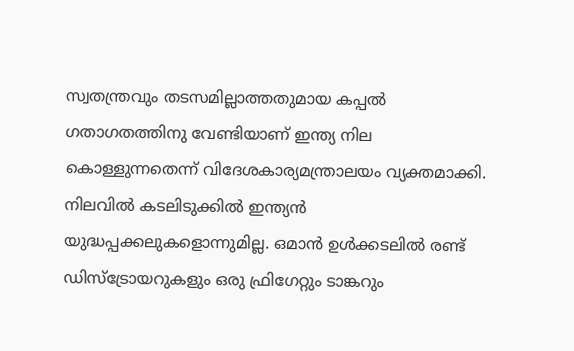സ്വതന്ത്രവും തടസമില്ലാത്തതുമായ കപ്പൽ ഗതാഗതത്തിനു വേണ്ടിയാണ് ഇന്ത്യ നില കൊള്ളുന്നതെന്ന് വിദേശകാര്യമന്ത്രാലയം വ്യക്തമാക്കി. നിലവിൽ കടലിടുക്കിൽ ഇന്ത്യൻ യുദ്ധപ്പക്കലുകളൊന്നുമില്ല. ഒമാൻ ഉൾക്കടലിൽ രണ്ട് ഡിസ്ട്രോയറുകളും ഒരു ഫ്രിഗേറ്റും ടാങ്കറും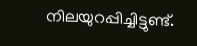നിലയുറപ്പിച്ചിട്ടുണ്ട്.